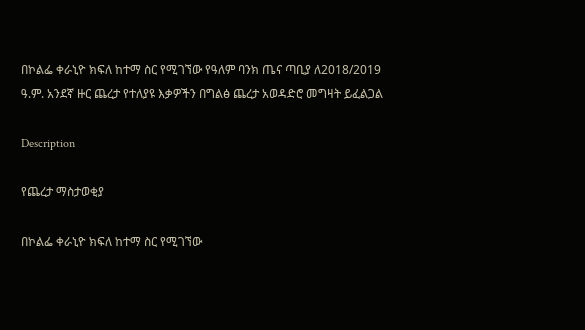በኮልፌ ቀራኒዮ ክፍለ ከተማ ስር የሚገኘው የዓለም ባንክ ጤና ጣቢያ ለ2018/2019 ዓ.ም. አንደኛ ዙር ጨረታ የተለያዩ እቃዎችን በግልፅ ጨረታ አወዳድሮ መግዛት ይፈልጋል

Description

የጨረታ ማስታወቂያ

በኮልፌ ቀራኒዮ ክፍለ ከተማ ስር የሚገኘው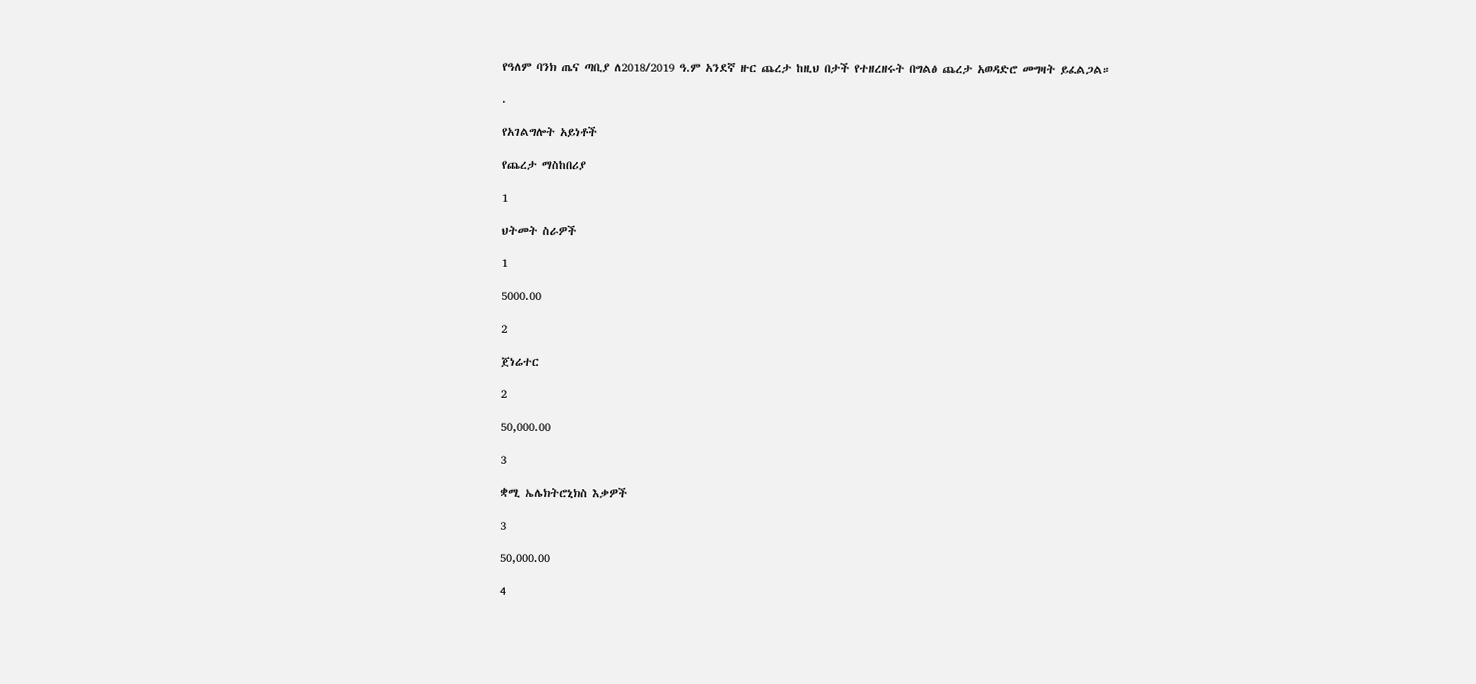የዓለም ባንክ ጤና ጣቢያ ለ2018/2019 ዓ.ም አንደኛ ዙር ጨረታ ከዚህ በታች የተዘረዘሩት በግልፅ ጨረታ አወዳድሮ መግዛት ይፈልጋል።

.

የአገልግሎት አይነቶች

የጨረታ ማስከበሪያ

1

ህትመት ስራዎች

1

5000.00

2

ጀነሬተር

2

50,000.00

3

ቋሚ ኤሌክትሮኒክስ እቃዎች

3

50,000.00

4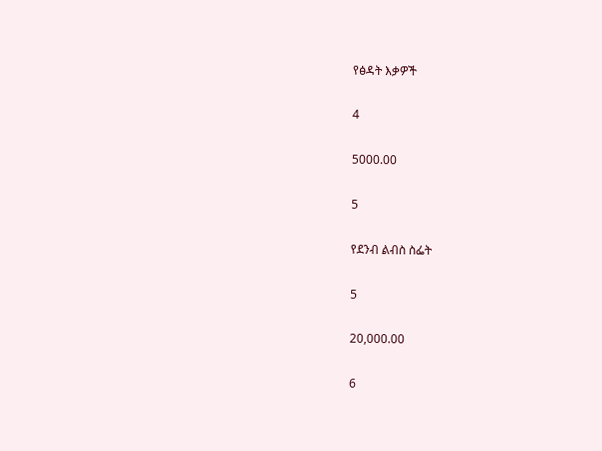የፅዳት እቃዎች

4

5000.00

5

የደንብ ልብስ ስፌት

5

20,000.00

6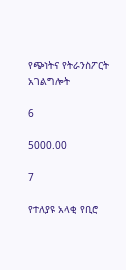የጭነትና የትራንስፖርት አገልግሎት

6

5000.00

7

የተለያዩ አላቂ የቢሮ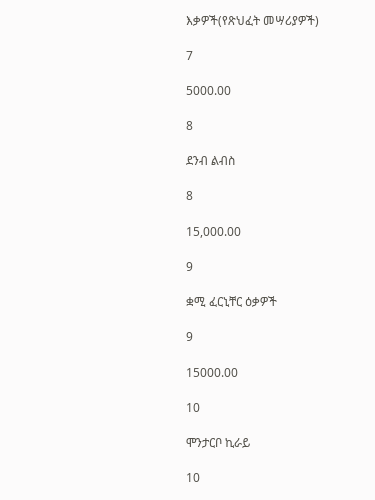እቃዎች(የጽህፈት መሣሪያዎች)

7

5000.00

8

ደንብ ልብስ

8

15,000.00

9

ቋሚ ፈርኒቸር ዕቃዎች

9

15000.00

10

ሞንታርቦ ኪራይ

10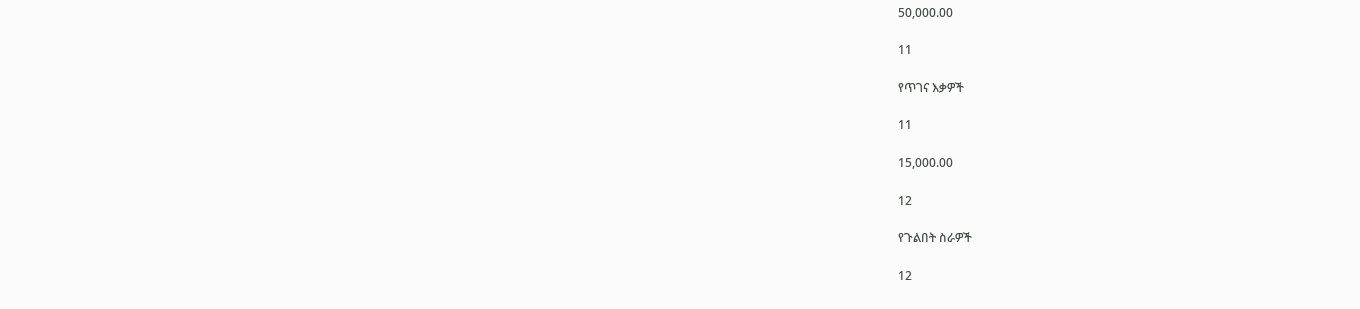50,000.00

11

የጥገና እቃዎች

11

15,000.00

12

የጉልበት ስራዎች

12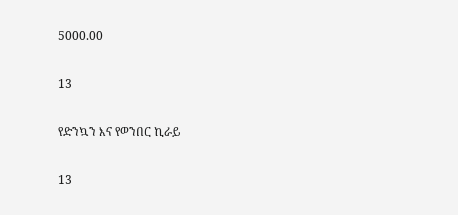5000.00

13

የድንኳን እና የወንበር ኪራይ

13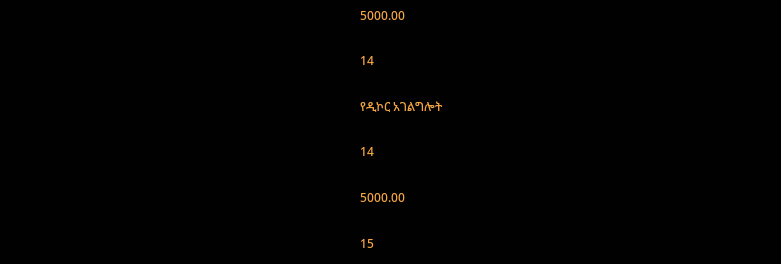5000.00

14

የዲኮር አገልግሎት

14

5000.00

15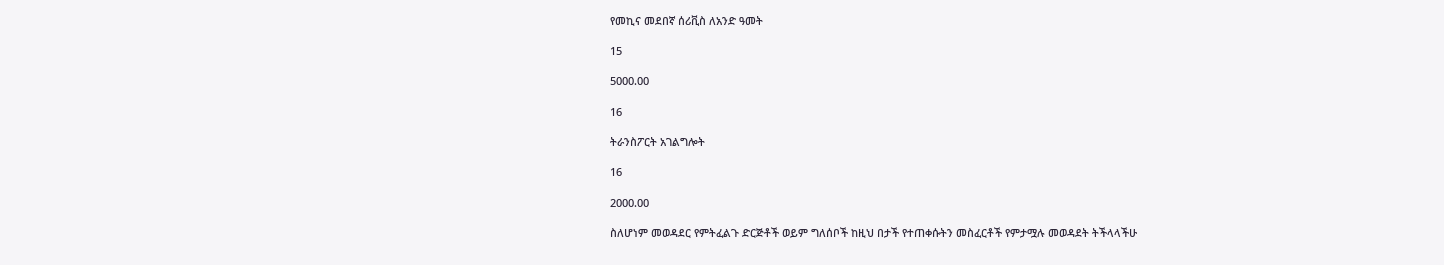የመኪና መደበኛ ሰሪቪስ ለአንድ ዓመት

15

5000.00

16

ትራንስፖርት አገልግሎት

16

2000.00

ስለሆነም መወዳደር የምትፈልጉ ድርጅቶች ወይም ግለሰቦች ከዚህ በታች የተጠቀሱትን መስፈርቶች የምታሟሉ መወዳደት ትችላላችሁ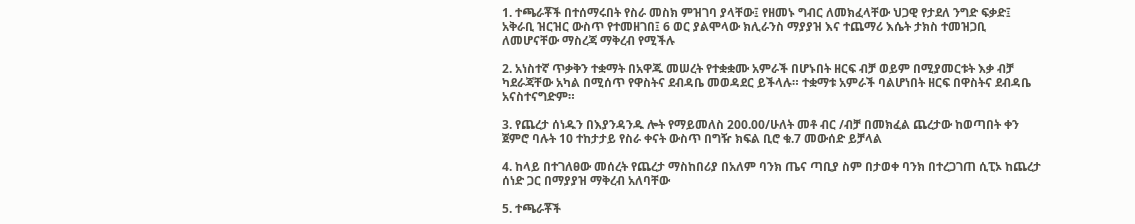1. ተጫራቾች በተሰማሩበት የስራ መስክ ምዝገባ ያላቸው፤ የዘመኑ ግብር ለመክፈላቸው ህጋዊ የታደለ ንግድ ፍቃድ፤ አቅራቢ ዝርዝር ውስጥ የተመዘገበ፤ 6 ወር ያልሞላው ክሊራንስ ማያያዝ እና ተጨማሪ እሴት ታክስ ተመዝጋቢ ለመሆናቸው ማስረጃ ማቅረብ የሚችሉ

2. አነስተኛ ጥቃቅን ተቋማት በአዋጁ መሠረት የተቋቋሙ አምራች በሆኑበት ዘርፍ ብቻ ወይም በሚያመርቱት እቃ ብቻ ካደራጃቸው አካል በሚሰጥ የዋስትና ደብዳቤ መወዳደር ይችላሉ። ተቋማቱ አምራች ባልሆነበት ዘርፍ በዋስትና ደብዳቤ አናስተናግድም።

3. የጨረታ ሰነዱን በእያንዳንዱ ሎት የማይመለስ 200.00/ሁለት መቶ ብር /ብቻ በመክፈል ጨረታው ከወጣበት ቀን ጀምሮ ባሉት 10 ተከታታይ የስራ ቀናት ውስጥ በግዥ ክፍል ቢሮ ቁ.7 መውሰድ ይቻላል

4. ከላይ በተገለፀው መሰረት የጨረታ ማስከበሪያ በአለም ባንክ ጤና ጣቢያ ስም በታወቀ ባንክ በተረጋገጠ ሲፒኦ ከጨረታ ሰነድ ጋር በማያያዝ ማቅረብ አለባቸው

5. ተጫራቾች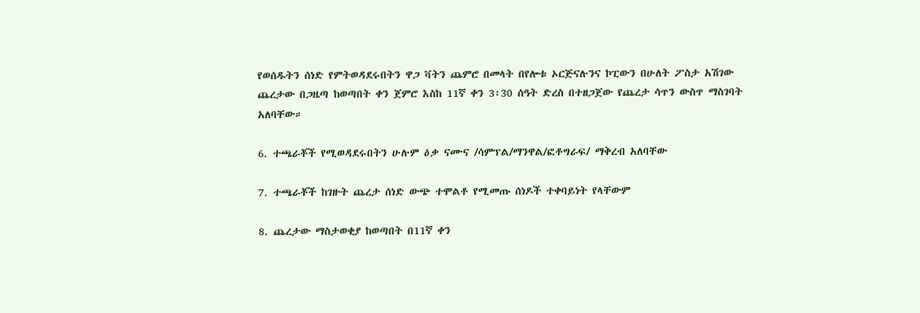የወሰዱትን ሰነድ የምትወዳደሩበትን ዋጋ ቫትን ጨምሮ በመላት በየሎቱ ኦርጅናሉንና ኮፒውን በሁለት ፖስታ አሽገው ጨረታው በጋዜጣ ከወጣበት ቀን ጀምሮ እስከ 11ኛ ቀን 3፡30 ሰዓት ድረስ በተዘጋጀው የጨረታ ሳጥን ውስጥ ማስገባት አለባቸው።

6. ተጫራቾች የሚወዳደሩበትን ሁሉም ዕቃ ናሙና /ሳምፕል/ማንዋል/ፎቶግራፍ/ ማቅረብ አለባቸው

7. ተጫራቾች ከገዙት ጨረታ ሰነድ ውጭ ተሞልቶ የሚመጡ ሰነዶች ተቀባይነት የላቸውም

8. ጨረታው ማስታወቂያ ከወጣበት በ11ኛ ቀን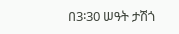በ3፡30 ሠዓት ታሽጎ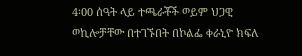4፡00 ሰዓት ላይ ተጫራቾች ወይም ህጋዊ ወኪሎቻቸው በተገኙበት በኮልፌ ቀራኒዮ ክፍለ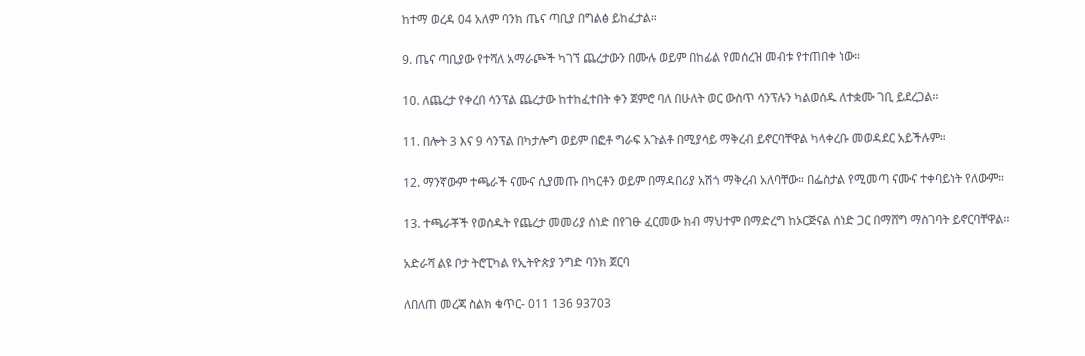ከተማ ወረዳ 04 አለም ባንክ ጤና ጣቢያ በግልፅ ይከፈታል።

9. ጤና ጣቢያው የተሻለ አማራጮች ካገኘ ጨረታውን በሙሉ ወይም በከፊል የመሰረዝ መብቱ የተጠበቀ ነው።

10. ለጨረታ የቀረበ ሳንፕል ጨረታው ከተከፈተበት ቀን ጀምሮ ባለ በሁለት ወር ውስጥ ሳንፕሉን ካልወሰዱ ለተቋሙ ገቢ ይደረጋል።

11. በሎት 3 እና 9 ሳንፕል በካታሎግ ወይም በፎቶ ግራፍ አጉልቶ በሚያሳይ ማቅረብ ይኖርባቸዋል ካላቀረቡ መወዳደር አይችሉም።

12. ማንኛውም ተጫራች ናሙና ሲያመጡ በካርቶን ወይም በማዳበሪያ አሽጎ ማቅረብ አለባቸው። በፌስታል የሚመጣ ናሙና ተቀባይነት የለውም።

13. ተጫራቾች የወሰዱት የጨረታ መመሪያ ሰነድ በየገፁ ፈርመው ክብ ማህተም በማድረግ ከኦርጅናል ሰነድ ጋር በማሸግ ማስገባት ይኖርባቸዋል፡፡

አድራሻ ልዩ ቦታ ትሮፒካል የኢትዮጵያ ንግድ ባንክ ጀርባ

ለበለጠ መረጃ ስልክ ቁጥር- 011 136 93703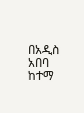በአዲስ አበባ ከተማ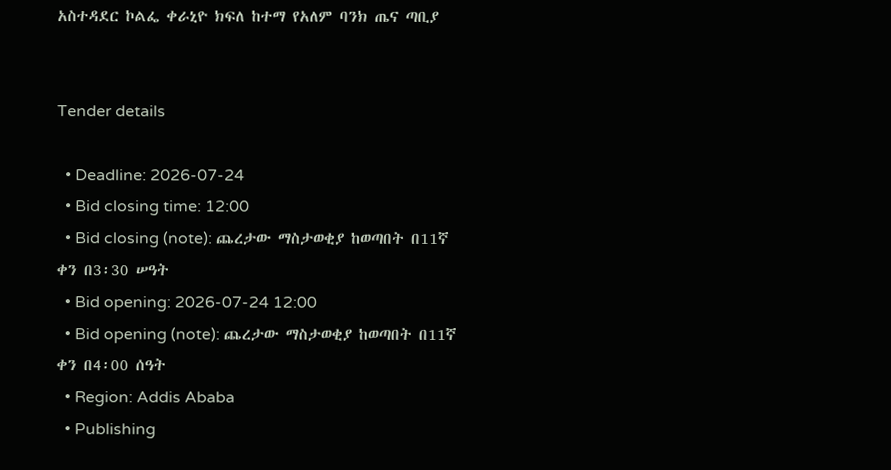አስተዳደር ኮልፌ ቀራኒዮ ክፍለ ከተማ የአለም ባንክ ጤና ጣቢያ


Tender details

  • Deadline: 2026-07-24
  • Bid closing time: 12:00
  • Bid closing (note): ጨረታው ማስታወቂያ ከወጣበት በ11ኛ ቀን በ3፡30 ሠዓት
  • Bid opening: 2026-07-24 12:00
  • Bid opening (note): ጨረታው ማስታወቂያ ከወጣበት በ11ኛ ቀን በ4፡00 ሰዓት
  • Region: Addis Ababa
  • Publishing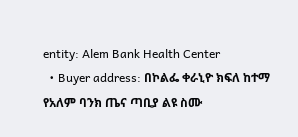entity: Alem Bank Health Center
  • Buyer address: በኮልፌ ቀራኒዮ ክፍለ ከተማ የአለም ባንክ ጤና ጣቢያ ልዩ ስሙ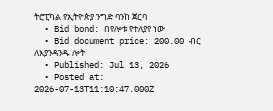ትሮፒካል የኢትዮጵያ ንግድ ባንከ ጀርባ
  • Bid bond: በየሎቱ የተለያየ ነው
  • Bid document price: 200.00 ብር ለእያንዳንዱ ሎት
  • Published: Jul 13, 2026
  • Posted at: 2026-07-13T11:10:47.000Z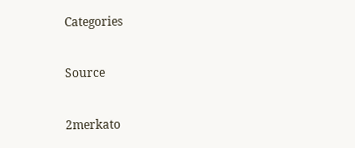Categories

Source

2merkato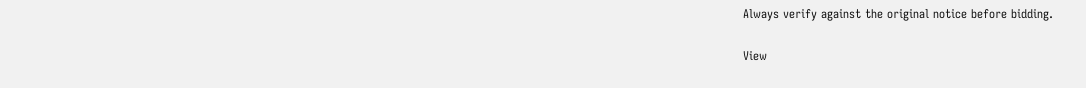Always verify against the original notice before bidding.

View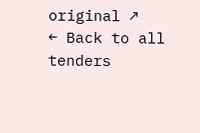original ↗
← Back to all tenders